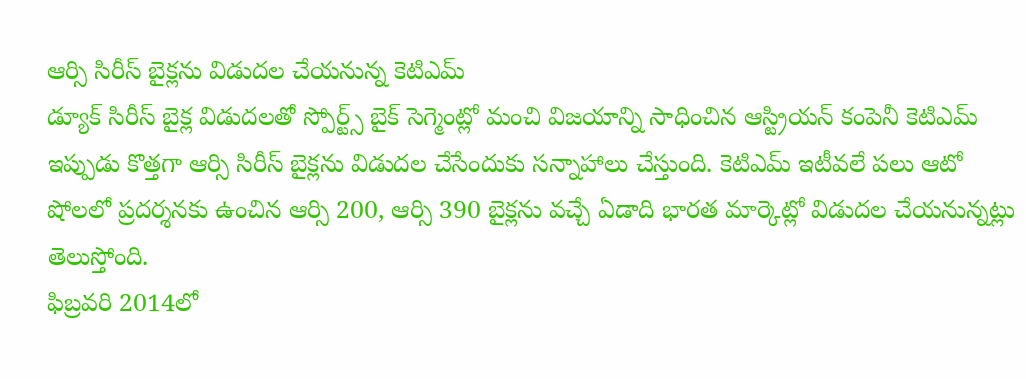ఆర్సి సిరీస్ బైక్లను విడుదల చేయనున్న కెటిఎమ్
డ్యూక్ సిరీస్ బైక్ల విడుదలతో స్పోర్ట్స్ బైక్ సెగ్మెంట్లో మంచి విజయాన్ని సాధించిన ఆస్ట్రియన్ కంపెనీ కెటిఎమ్ ఇప్పుడు కొత్తగా ఆర్సి సిరీస్ బైక్లను విడుదల చేసేందుకు సన్నాహాలు చేస్తుంది. కెటిఎమ్ ఇటీవలే పలు ఆటో షోలలో ప్రదర్శనకు ఉంచిన ఆర్సి 200, ఆర్సి 390 బైక్లను వచ్చే ఏడాది భారత మార్కెట్లో విడుదల చేయనున్నట్లు తెలుస్తోంది.
ఫిబ్రవరి 2014లో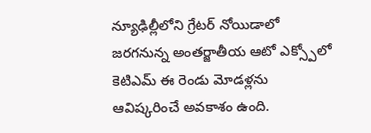న్యూఢిల్లీలోని గ్రేటర్ నోయిడాలో జరగనున్న అంతర్జాతీయ ఆటో ఎక్స్పోలో కెటిఎమ్ ఈ రెండు మోడళ్లను ఆవిష్కరించే అవకాశం ఉంది.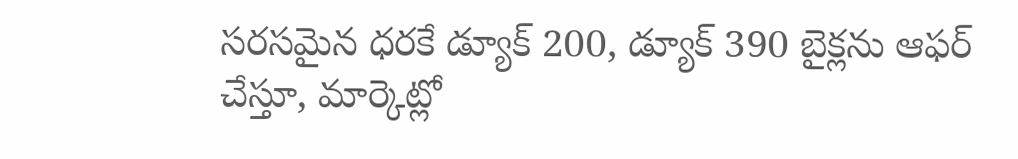సరసమైన ధరకే డ్యూక్ 200, డ్యూక్ 390 బైక్లను ఆఫర్ చేస్తూ, మార్కెట్లో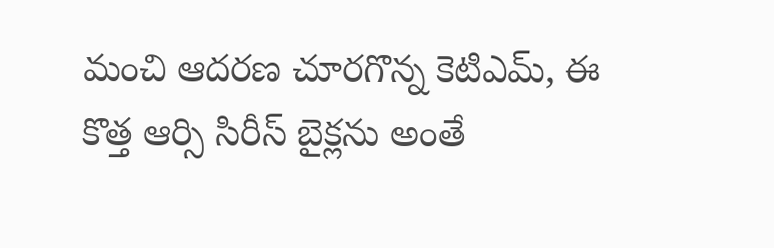మంచి ఆదరణ చూరగొన్న కెటిఎమ్, ఈ కొత్త ఆర్సి సిరీస్ బైక్లను అంతే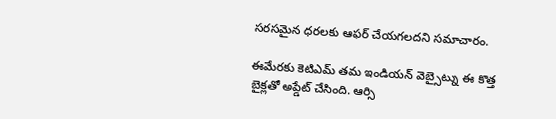సరసమైన ధరలకు ఆఫర్ చేయగలదని సమాచారం.

ఈమేరకు కెటిఎమ్ తమ ఇండియన్ వెబ్సైట్ను ఈ కొత్త బైక్లతో అప్డేట్ చేసింది. ఆర్సి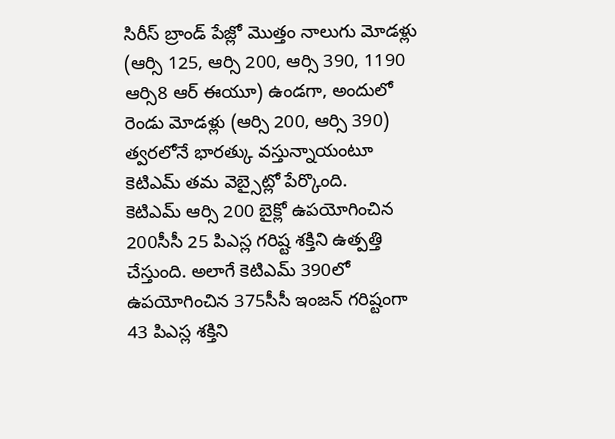సిరీస్ బ్రాండ్ పేజ్లో మొత్తం నాలుగు మోడళ్లు (ఆర్సి 125, ఆర్సి 200, ఆర్సి 390, 1190 ఆర్సి8 ఆర్ ఈయూ) ఉండగా, అందులో రెండు మోడళ్లు (ఆర్సి 200, ఆర్సి 390) త్వరలోనే భారత్కు వస్తున్నాయంటూ కెటిఎమ్ తమ వెబ్సైట్లో పేర్కొంది.
కెటిఎమ్ ఆర్సి 200 బైక్లో ఉపయోగించిన 200సీసీ 25 పిఎస్ల గరిష్ట శక్తిని ఉత్పత్తి చేస్తుంది. అలాగే కెటిఎమ్ 390లో ఉపయోగించిన 375సీసీ ఇంజన్ గరిష్టంగా 43 పిఎస్ల శక్తిని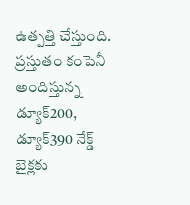ఉత్పత్తి చేస్తుంది. ప్రస్తుతం కంపెనీ అందిస్తున్న డ్యూక్200, డ్యూక్390 నేక్డ్ బైక్లకు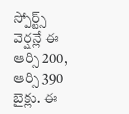స్పోర్ట్స్ వెర్షన్లే ఈ ఆర్సి 200, ఆర్సి 390 బైక్లు. ఈ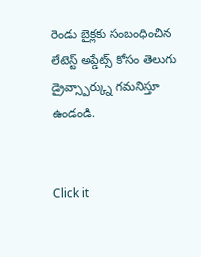రెండు బైక్లకు సంబంధించిన లేటెస్ట్ అప్డేట్స్ కోసం తెలుగు డ్రైవ్స్పార్క్ను గమనిస్తూ ఉండండి.


Click it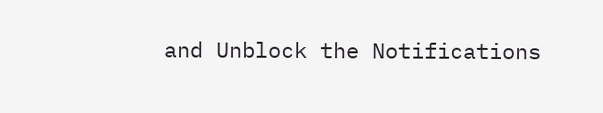and Unblock the Notifications